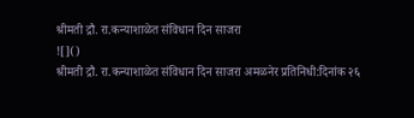श्रीमती द्रौ. रा.कन्याशाळेत संविधान दिन साजरा
![]()
श्रीमती द्रौ. रा.कन्याशाळेत संविधान दिन साजरा अमळनेर प्रतिनिधी:दिनांक २६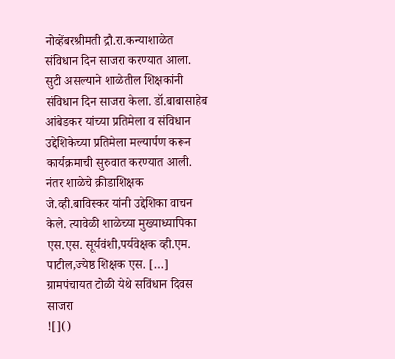नोव्हेंबरश्रीमती द्रौ.रा.कन्याशाळेत संविधान दिन साजरा करण्यात आला. सुटी असल्याने शाळेतील शिक्षकांनी संविधान दिन साजरा केला. डॉ.बाबासाहेब आंबेडकर यांच्या प्रतिमेला व संविधान उद्देशिकेच्या प्रतिमेला मल्यार्पण करून कार्यक्रमाची सुरुवात करण्यात आली. नंतर शाळेचे क्रीडाशिक्षक जे.व्ही.बाविस्कर यांनी उद्देशिका वाचन केले. त्यावेळी शाळेच्या मुख्याध्यापिका एस.एस. सूर्यवंशी,पर्यवेक्षक व्ही.एम. पाटील,ज्येष्ठ शिक्षक एस. […]
ग्रामपंचायत टोळी येथे सविंधान दिवस साजरा
![]()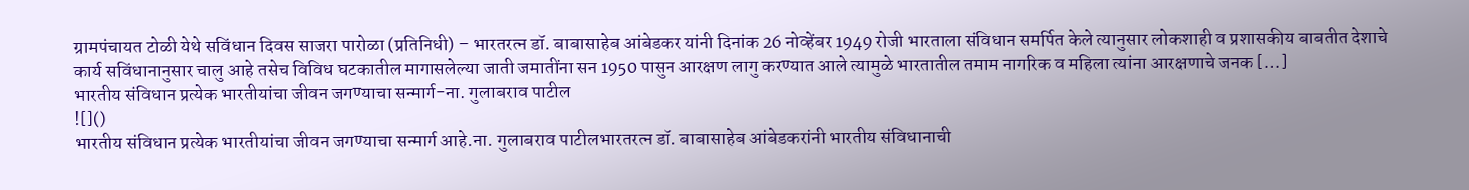ग्रामपंचायत टोळी येथे सविंधान दिवस साजरा पारोळा (प्रतिनिधी) – भारतरत्न डॉ. बाबासाहेब आंबेडकर यांनी दिनांक 26 नोव्हेंबर 1949 रोजी भारताला संविधान समर्पित केले त्यानुसार लोकशाही व प्रशासकीय बाबतीत देशाचे कार्य सविंधानानुसार चालु आहे तसेच विविध घटकातील मागासलेल्या जाती जमातींना सन 1950 पासुन आरक्षण लागु करण्यात आले त्यामुळे भारतातील तमाम नागरिक व महिला त्यांना आरक्षणाचे जनक […]
भारतीय संविधान प्रत्येक भारतीयांचा जीवन जगण्याचा सन्मार्ग-ना. गुलाबराव पाटील
![]()
भारतीय संविधान प्रत्येक भारतीयांचा जीवन जगण्याचा सन्मार्ग आहे.ना. गुलाबराव पाटीलभारतरत्न डॉ. बाबासाहेब आंबेडकरांनी भारतीय संविधानाची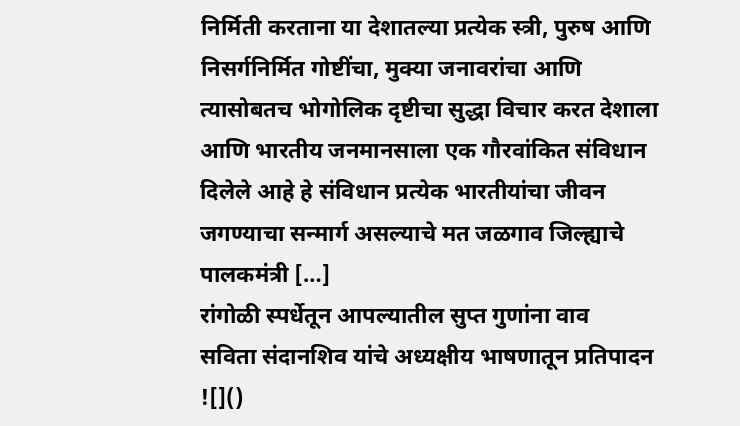निर्मिती करताना या देशातल्या प्रत्येक स्त्री, पुरुष आणि निसर्गनिर्मित गोष्टींचा, मुक्या जनावरांचा आणि त्यासोबतच भोगोलिक दृष्टीचा सुद्धा विचार करत देशाला आणि भारतीय जनमानसाला एक गौरवांकित संविधान दिलेले आहे हे संविधान प्रत्येक भारतीयांचा जीवन जगण्याचा सन्मार्ग असल्याचे मत जळगाव जिल्ह्याचे पालकमंत्री […]
रांगोळी स्पर्धेतून आपल्यातील सुप्त गुणांना वाव
सविता संदानशिव यांचे अध्यक्षीय भाषणातून प्रतिपादन
![]()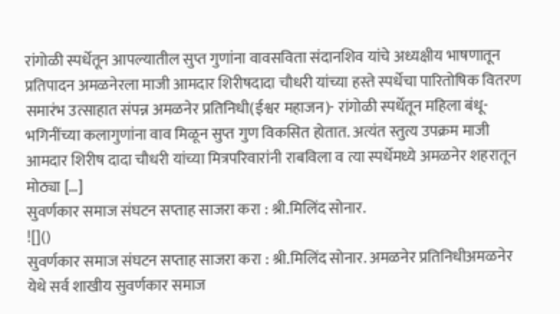रांगोळी स्पर्धेतून आपल्यातील सुप्त गुणांना वावसविता संदानशिव यांचे अध्यक्षीय भाषणातून प्रतिपादन अमळनेरला माजी आमदार शिरीषदादा चौधरी यांच्या हस्ते स्पर्धेचा पारितोषिक वितरण समारंभ उत्साहात संपन्न अमळनेर प्रतिनिधी(ईश्वर महाजन)- रांगोळी स्पर्धेतून महिला बंधू-भगिनींच्या कलागुणांना वाव मिळून सुप्त गुण विकसित होतात. अत्यंत स्तुत्य उपक्रम माजी आमदार शिरीष दादा चौधरी यांच्या मित्रपरिवारांनी राबविला व त्या स्पर्धेमध्ये अमळनेर शहरातून मोठ्या […]
सुवर्णकार समाज संघटन सप्ताह साजरा करा : श्री.मिलिंद सोनार.
![]()
सुवर्णकार समाज संघटन सप्ताह साजरा करा : श्री.मिलिंद सोनार. अमळनेर प्रतिनिधीअमळनेर येथे सर्व शाखीय सुवर्णकार समाज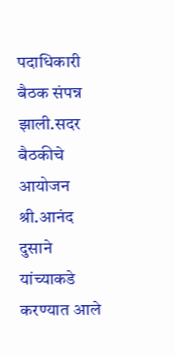पदाधिकारी बैठक संपन्न झाली.सदर बैठकीचे आयोजन श्री.आनंद दुसाने यांच्याकडे करण्यात आले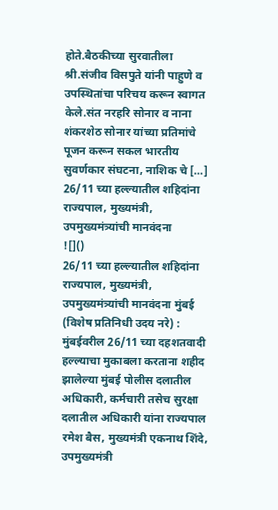होते.बैठकीच्या सुरवातीला श्री.संजीव विसपुते यांनी पाहुणे व उपस्थितांचा परिचय करून स्वागत केले.संत नरहरि सोनार व नाना शंकरशेठ सोनार यांच्या प्रतिमांचे पूजन करून सकल भारतीय सुवर्णकार संघटना, नाशिक चे […]
26/11 च्या हल्ल्यातील शहिदांना राज्यपाल, मुख्यमंत्री, उपमुख्यमंत्र्यांची मानवंदना
![]()
26/11 च्या हल्ल्यातील शहिदांना राज्यपाल, मुख्यमंत्री, उपमुख्यमंत्र्यांची मानवंदना मुंबई (विशेष प्रतिनिधी उदय नरे) : मुंबईवरील 26/11 च्या दहशतवादी हल्ल्याचा मुकाबला करताना शहीद झालेल्या मुंबई पोलीस दलातील अधिकारी, कर्मचारी तसेच सुरक्षा दलातील अधिकारी यांना राज्यपाल रमेश बैस, मुख्यमंत्री एकनाथ शिंदे, उपमुख्यमंत्री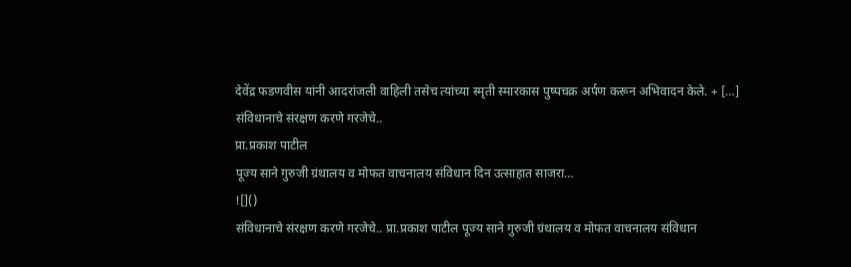देवेंद्र फडणवीस यांनी आदरांजली वाहिली तसेच त्यांच्या स्मृती स्मारकास पुष्पचक्र अर्पण करून अभिवादन केले. + […]
संविधानाचे संरक्षण करणे गरजेचे..
प्रा.प्रकाश पाटील
पूज्य साने गुरुजी ग्रंथालय व मोफत वाचनालय संविधान दिन उत्साहात साजरा…
![]()
संविधानाचे संरक्षण करणे गरजेचे.. प्रा.प्रकाश पाटील पूज्य साने गुरुजी ग्रंथालय व मोफत वाचनालय संविधान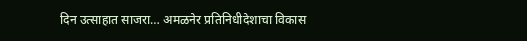दिन उत्साहात साजरा… अमळनेर प्रतिनिधीदेशाचा विकास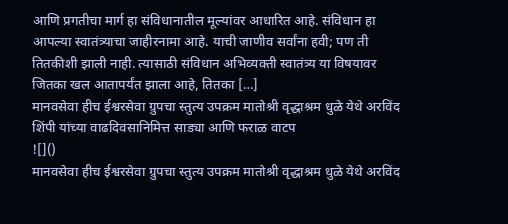आणि प्रगतीचा मार्ग हा संविधानातील मूल्यांवर आधारित आहे. संविधान हा आपल्या स्वातंत्र्याचा जाहीरनामा आहे. याची जाणीव सर्वांना हवी; पण ती तितकीशी झाली नाही. त्यासाठी संविधान अभिव्यक्ती स्वातंत्र्य या विषयावर जितका खल आतापर्यंत झाला आहे, तितका […]
मानवसेवा हीच ईश्वरसेवा ग्रुपचा स्तुत्य उपक्रम मातोश्री वृद्धाश्रम धुळे येथे अरविंद शिंपी यांच्या वाढदिवसानिमित्त साड्या आणि फराळ वाटप
![]()
मानवसेवा हीच ईश्वरसेवा ग्रुपचा स्तुत्य उपक्रम मातोश्री वृद्धाश्रम धुळे येथे अरविंद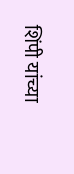शिंपी यांच्या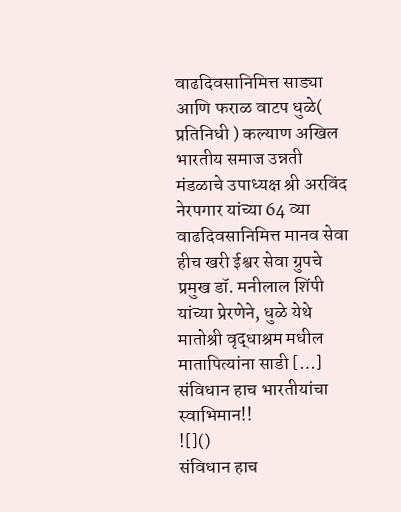वाढदिवसानिमित्त साड्या आणि फराळ वाटप धुळे( प्रतिनिधी ) कल्याण अखिल भारतीय समाज उन्नती मंडळाचे उपाध्यक्ष श्री अरविंद नेरपगार यांच्या 64 व्या वाढदिवसानिमित्त मानव सेवा हीच खरी ईश्वर सेवा ग्रुपचे प्रमुख डॉ. मनीलाल शिंपी यांच्या प्रेरणेने, धुळे येथे मातोश्री वृद्धाश्रम मधील मातापित्यांना साडी […]
संविधान हाच भारतीयांचा स्वाभिमान!!
![]()
संविधान हाच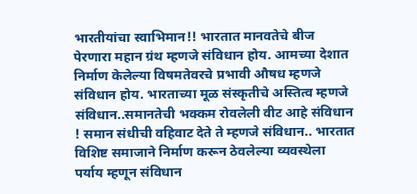भारतीयांचा स्वाभिमान!! भारतात मानवतेचे बीज पेरणारा महान ग्रंथ म्हणजे संविधान होय. आमच्या देशात निर्माण केलेल्या विषमतेवरचे प्रभावी औषध म्हणजे संविधान होय. भारताच्या मूळ संस्कृतीचे अस्तित्व म्हणजे संविधान..समानतेची भक्कम रोवलेली वीट आहे संविधान ! समान संधीची वहिवाट देते ते म्हणजे संविधान.. भारतात विशिष्ट समाजाने निर्माण करून ठेवलेल्या व्यवस्थेला पर्याय म्हणून संविधान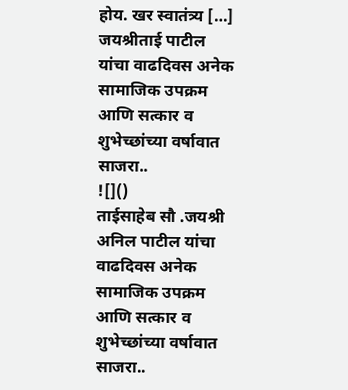होय. खर स्वातंत्र्य […]
जयश्रीताई पाटील यांचा वाढदिवस अनेक सामाजिक उपक्रम आणि सत्कार व शुभेच्छांच्या वर्षावात साजरा..
![]()
ताईसाहेब सौ .जयश्री अनिल पाटील यांचा वाढदिवस अनेक सामाजिक उपक्रम आणि सत्कार व शुभेच्छांच्या वर्षावात साजरा..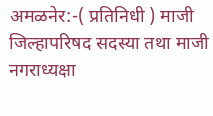अमळनेर:-( प्रतिनिधी ) माजी जिल्हापरिषद सदस्या तथा माजी नगराध्यक्षा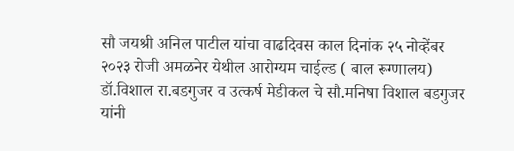सौ जयश्री अनिल पाटील यांचा वाढदिवस काल दिनांक २५ नोव्हेंबर २०२३ रोजी अमळनेर येथील आरोग्यम चाईल्ड ( बाल रूग्णालय) डॉ.विशाल रा.बडगुजर व उत्कर्ष मेडीकल चे सौ.मनिषा विशाल बडगुजर यांनी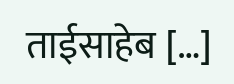ताईसाहेब […]